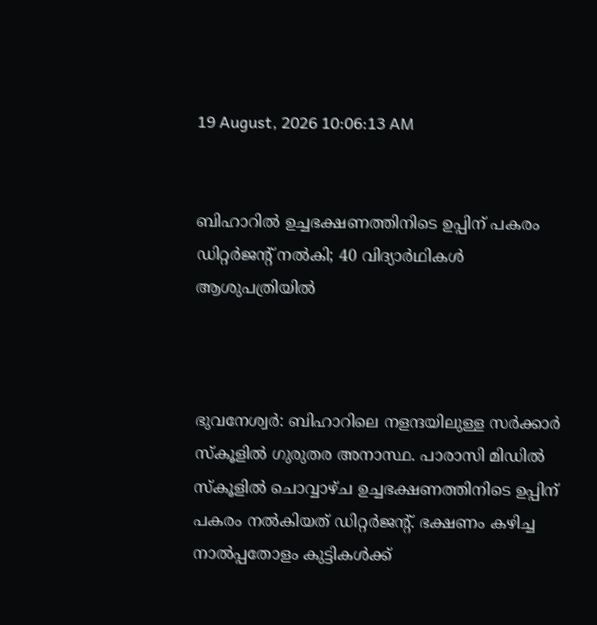19 August, 2026 10:06:13 AM


ബിഹാറില്‍ ഉച്ചഭക്ഷണത്തിനിടെ ഉപ്പിന് പകരം ഡിറ്റര്‍ജന്‍റ് നല്‍കി; 40 വിദ്യാര്‍ഥികള്‍ ആശുപത്രിയില്‍



ഭുവനേശ്വര്‍: ബിഹാറിലെ നളന്ദയിലുള്ള സര്‍ക്കാര്‍ സ്‌കൂളില്‍ ഗുരുതര അനാസ്ഥ. പാരാസി മിഡില്‍ സ്‌കൂളില്‍ ചൊവ്വാഴ്ച ഉച്ചഭക്ഷണത്തിനിടെ ഉപ്പിന് പകരം നല്‍കിയത് ഡിറ്റര്‍ജന്റ്. ഭക്ഷണം കഴിച്ച നാല്‍പ്പതോളം കുട്ടികൾക്ക്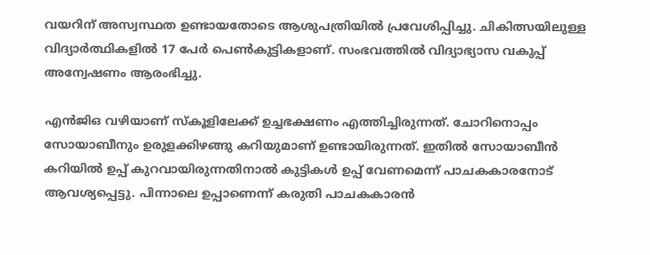വയറിന് അസ്വസ്ഥത ഉണ്ടായതോടെ ആശുപത്രിയില്‍ പ്രവേശിപ്പിച്ചു. ചികിത്സയിലുള്ള വിദ്യാർത്ഥികളിൽ 17 പേര്‍ പെണ്‍കുട്ടികളാണ്. സംഭവത്തില്‍ വിദ്യാഭ്യാസ വകുപ്പ് അന്വേഷണം ആരംഭിച്ചു.

എന്‍ജിഒ വഴിയാണ് സ്‌കൂളിലേക്ക് ഉച്ചഭക്ഷണം എത്തിച്ചിരുന്നത്. ചോറിനൊപ്പം സോയാബീനും ഉരുളക്കിഴങ്ങു കറിയുമാണ് ഉണ്ടായിരുന്നത്. ഇതില്‍ സോയാബീന്‍ കറിയില്‍ ഉപ്പ് കുറവായിരുന്നതിനാല്‍ കുട്ടികള്‍ ഉപ്പ് വേണമെന്ന് പാചകകാരനോട് ആവശ്യപ്പെട്ടു. പിന്നാലെ ഉപ്പാണെന്ന് കരുതി പാചകകാരന്‍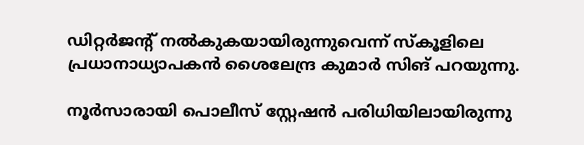ഡിറ്റര്‍ജന്റ് നല്‍കുകയായിരുന്നുവെന്ന് സ്‌കൂളിലെ പ്രധാനാധ്യാപകന്‍ ശൈലേന്ദ്ര കുമാര്‍ സിങ് പറയുന്നു.

നൂര്‍സാരായി പൊലീസ് സ്റ്റേഷന്‍ പരിധിയിലായിരുന്നു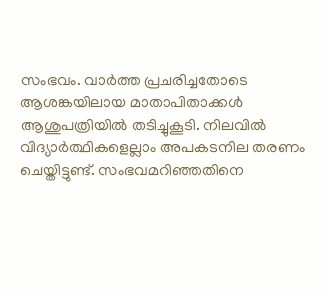സംഭവം. വാര്‍ത്ത പ്രചരിച്ചതോടെ ആശങ്കയിലായ മാതാപിതാക്കള്‍ ആശുപത്രിയില്‍ തടിച്ചുകൂടി. നിലവില്‍ വിദ്യാര്‍ത്ഥികളെല്ലാം അപകടനില തരണം ചെയ്തിട്ടുണ്ട്. സംഭവമറിഞ്ഞതിനെ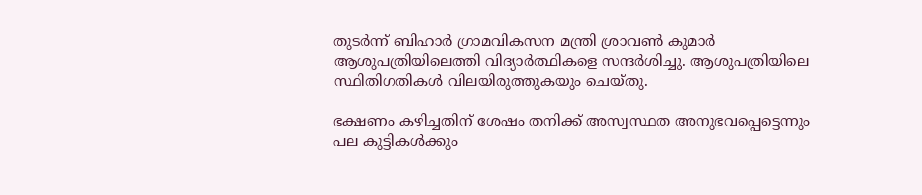തുടര്‍ന്ന് ബിഹാര്‍ ഗ്രാമവികസന മന്ത്രി ശ്രാവണ്‍ കുമാര്‍ ആശുപത്രിയിലെത്തി വിദ്യാര്‍ത്ഥികളെ സന്ദര്‍ശിച്ചു. ആശുപത്രിയിലെ സ്ഥിതിഗതികള്‍ വിലയിരുത്തുകയും ചെയ്തു.

ഭക്ഷണം കഴിച്ചതിന് ശേഷം തനിക്ക് അസ്വസ്ഥത അനുഭവപ്പെട്ടെന്നും പല കുട്ടികള്‍ക്കും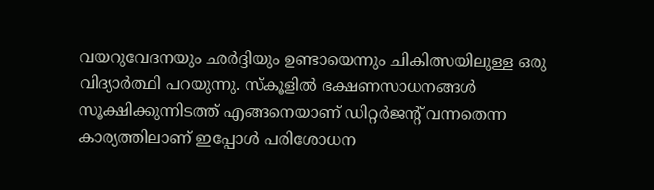വയറുവേദനയും ഛര്‍ദ്ദിയും ഉണ്ടായെന്നും ചികിത്സയിലുള്ള ഒരു വിദ്യാര്‍ത്ഥി പറയുന്നു. സ്‌കൂളില്‍ ഭക്ഷണസാധനങ്ങള്‍ സൂക്ഷിക്കുന്നിടത്ത് എങ്ങനെയാണ് ഡിറ്റര്‍ജന്റ് വന്നതെന്ന കാര്യത്തിലാണ് ഇപ്പോൾ പരിശോധന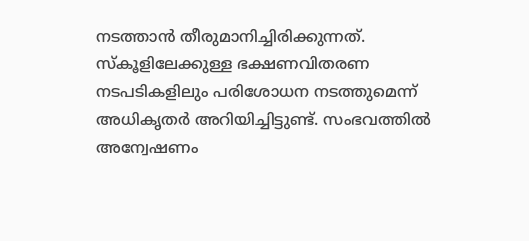നടത്താൻ തീരുമാനിച്ചിരിക്കുന്നത്. സ്‌കൂളിലേക്കുള്ള ഭക്ഷണവിതരണ നടപടികളിലും പരിശോധന നടത്തുമെന്ന് അധികൃതര്‍ അറിയിച്ചിട്ടുണ്ട്. സംഭവത്തില്‍ അന്വേഷണം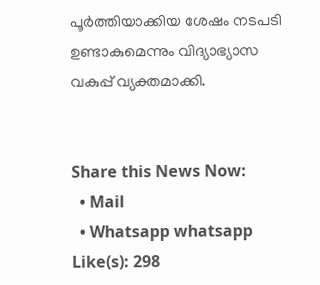പൂര്‍ത്തിയാക്കിയ ശേഷം നടപടി ഉണ്ടാകുമെന്നും വിദ്യാഭ്യാസ വകുപ്പ് വ്യക്തമാക്കി.


Share this News Now:
  • Mail
  • Whatsapp whatsapp
Like(s): 298